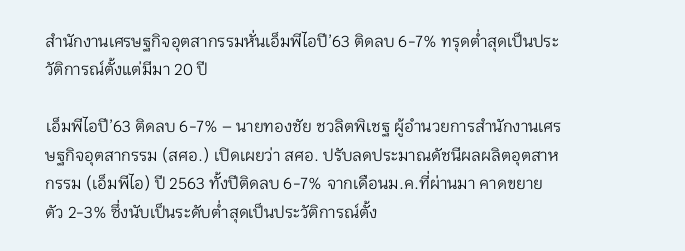สำนักงานเศรษฐกิจอุตสากรรมหั่นเอ็มพีไอปี’63 ติดลบ 6-7% ทรุดต่ำสุดเป็นประวัติการณ์ตั้งแต่มีมา 20 ปี

เอ็มพีไอปี’63 ติดลบ 6-7% – นายทองชัย ชวลิตพิเชฐ ผู้อำนวยการสำนักงานเศรษฐกิจอุตสากรรม (สศอ.) เปิดเผยว่า สศอ. ปรับลดประมาณดัชนีผลผลิตอุตสาหกรรม (เอ็มพีไอ) ปี 2563 ทั้งปีติดลบ 6-7% จากเดือนม.ค.ที่ผ่านมา คาดขยายตัว 2-3% ซึ่งนับเป็นระดับต่ำสุดเป็นประวัติการณ์ตั้ง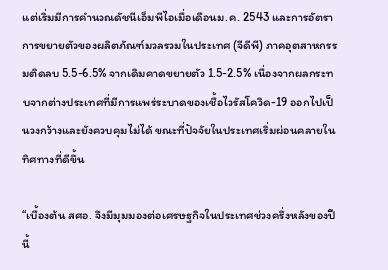แต่เริ่มมีการคำนวณดัชนีเอ็มพีไอเมื่อเดือนม.ค. 2543 และการอัตราการขยายตัวของผลิตภัณฑ์มวลรวมในประเทศ (จีดีพี) ภาคอุตสาหกรรมติดลบ 5.5-6.5% จากเดิมคาดขยายตัว 1.5-2.5% เนื่องจากผลกระทบจากต่างประเทศที่มีการแพร่ระบาดของเชื้อไวรัสโควิด-19 ออกไปเป็นวงกว้างและยังควบคุมไม่ได้ ขณะที่ปัจจัยในประเทศเริ่มผ่อนคลายในทิศทางที่ดีขึ้น

“เบื้องต้น สศอ. จึงมีมุมมองต่อเศรษฐกิจในประเทศช่วงครึ่งหลังของปีนี้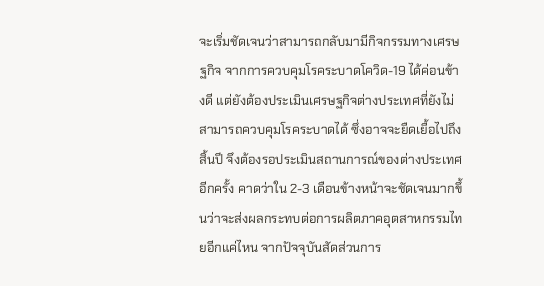จะเริ่มชัดเจนว่าสามารถกลับมามีกิจกรรมทางเศรษฐกิจ จากการควบคุมโรคระบาดโควิด-19 ได้ค่อนข้างดี แต่ยังต้องประเมินเศรษฐกิจต่างประเทศที่ยังไม่สามารถควบคุมโรคระบาดได้ ซึ่งอาจจะยืดเยื้อไปถึงสิ้นปี จึงต้องรอประเมินสถานการณ์ของต่างประเทศอีกครั้ง คาดว่าใน 2-3 เดือนข้างหน้าจะชัดเจนมากขึ้นว่าจะส่งผลกระทบต่อการผลิตภาคอุตสาหกรรมไทยอีกแค่ไหน จากปัจจุบันสัดส่วนการ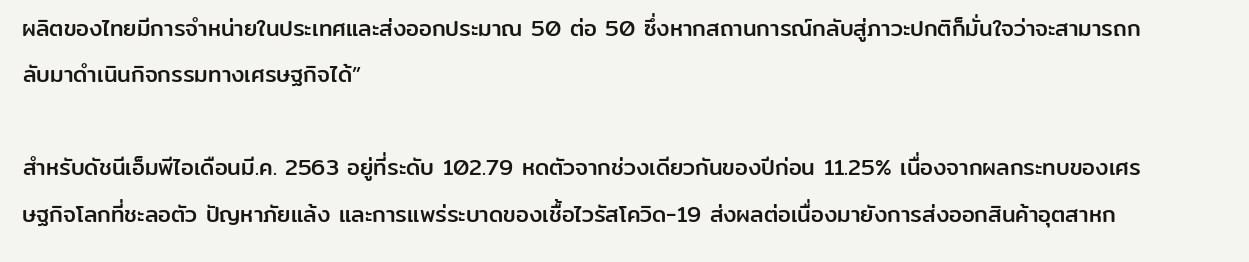ผลิตของไทยมีการจำหน่ายในประเทศและส่งออกประมาณ 50 ต่อ 50 ซึ่งหากสถานการณ์กลับสู่ภาวะปกติก็มั่นใจว่าจะสามารถกลับมาดำเนินกิจกรรมทางเศรษฐกิจได้”

สำหรับดัชนีเอ็มพีไอเดือนมี.ค. 2563 อยู่ที่ระดับ 102.79 หดตัวจากช่วงเดียวกันของปีก่อน 11.25% เนื่องจากผลกระทบของเศรษฐกิจโลกที่ชะลอตัว ปัญหาภัยแล้ง และการแพร่ระบาดของเชื้อไวรัสโควิด-19 ส่งผลต่อเนื่องมายังการส่งออกสินค้าอุตสาหก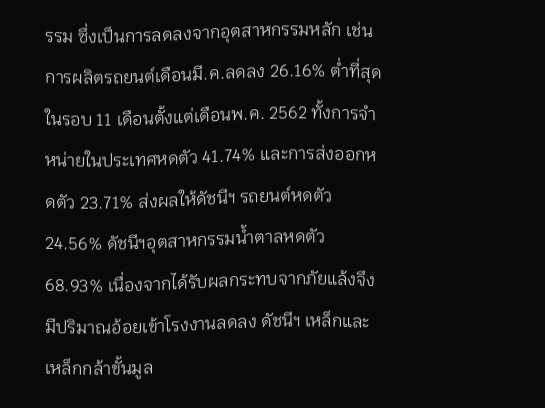รรม ซึ่งเป็นการลดลงจากอุตสาหกรรมหลัก เช่น การผลิตรถยนต์เดือนมี.ค.ลดลง 26.16% ต่ำที่สุดในรอบ 11 เดือนตั้งแต่เดือนพ.ค. 2562 ทั้งการจำหน่ายในประเทศหดตัว 41.74% และการส่งออกหดตัว 23.71% ส่งผลให้ดัชนีฯ รถยนต์หดตัว 24.56% ดัชนีฯอุตสาหกรรมน้ำตาลหดตัว 68.93% เนื่องจากได้รับผลกระทบจากภัยแล้งจึงมีปริมาณอ้อยเข้าโรงงานลดลง ดัชนีฯ เหล็กและเหล็กกล้าขั้นมูล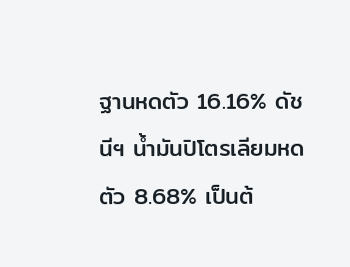ฐานหดตัว 16.16% ดัชนีฯ น้ำมันปิโตรเลียมหดตัว 8.68% เป็นต้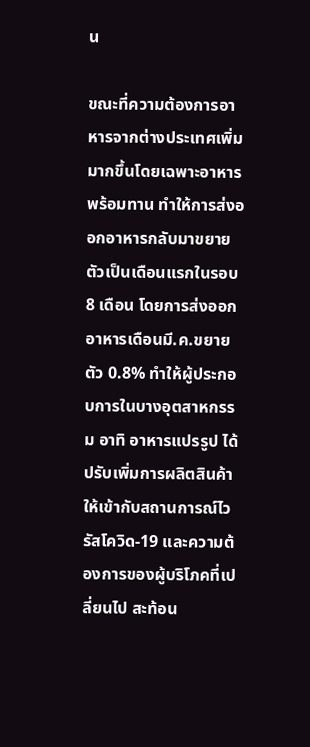น

ขณะที่ความต้องการอาหารจากต่างประเทศเพิ่มมากขึ้นโดยเฉพาะอาหารพร้อมทาน ทำให้การส่งออกอาหารกลับมาขยายตัวเป็นเดือนแรกในรอบ 8 เดือน โดยการส่งออกอาหารเดือนมี.ค.ขยายตัว 0.8% ทำให้ผู้ประกอบการในบางอุตสาหกรรม อาทิ อาหารแปรรูป ได้ปรับเพิ่มการผลิตสินค้าให้เข้ากับสถานการณ์ไวรัสโควิด-19 และความต้องการของผู้บริโภคที่เปลี่ยนไป สะท้อน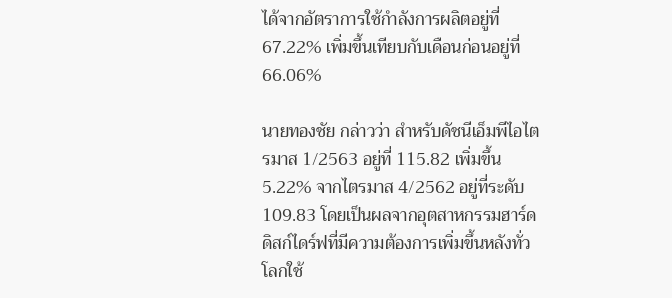ได้จากอัตราการใช้กำลังการผลิตอยู่ที่ 67.22% เพิ่มขึ้นเทียบกับเดือนก่อนอยู่ที่ 66.06%

นายทองชัย กล่าวว่า สำหรับดัชนีเอ็มพีไอไตรมาส 1/2563 อยู่ที่ 115.82 เพิ่มขึ้น 5.22% จากไตรมาส 4/2562 อยู่ที่ระดับ 109.83 โดยเป็นผลจากอุตสาหกรรมฮาร์ดดิสก์ไดร์ฟที่มีความต้องการเพิ่มขึ้นหลังทั่วโลกใช้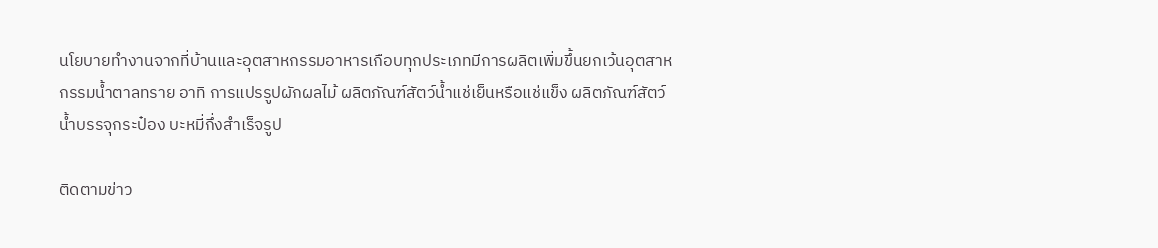นโยบายทำงานจากที่บ้านและอุตสาหกรรมอาหารเกือบทุกประเภทมีการผลิตเพิ่มขึ้นยกเว้นอุตสาหกรรมน้ำตาลทราย อาทิ การแปรรูปผักผลไม้ ผลิตภัณฑ์สัตว์น้ำแช่เย็นหรือแช่แข็ง ผลิตภัณฑ์สัตว์น้ำบรรจุกระป๋อง บะหมี่กึ่งสำเร็จรูป

ติดตามข่าว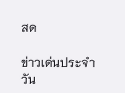สด

ข่าวเด่นประจำวัน